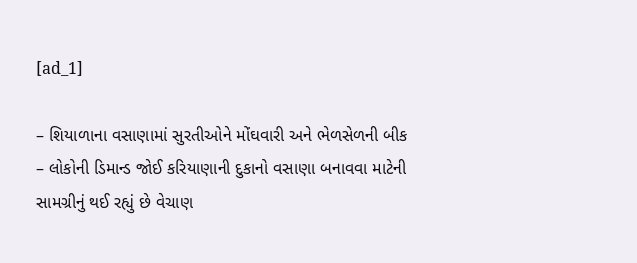[ad_1]

– શિયાળાના વસાણામાં સુરતીઓને મોંઘવારી અને ભેળસેળની બીક
– લોકોની ડિમાન્ડ જોઈ કરિયાણાની દુકાનો વસાણા બનાવવા માટેની સામગ્રીનું થઈ રહ્યું છે વેચાણ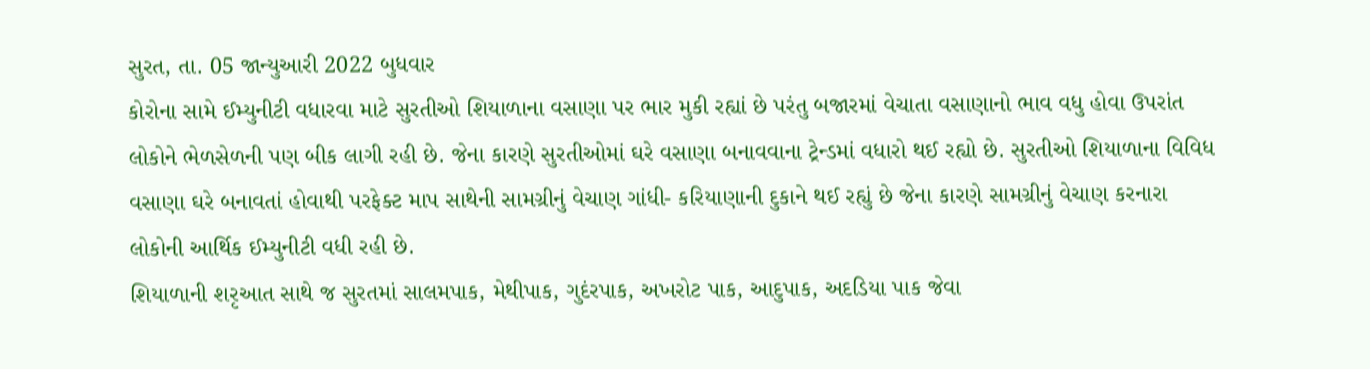સુરત, તા. 05 જાન્યુઆરી 2022 બુધવાર
કોરોના સામે ઈમ્યુનીટી વધારવા માટે સુરતીઓ શિયાળાના વસાણા પર ભાર મુકી રહ્યાં છે પરંતુ બજારમાં વેચાતા વસાણાનો ભાવ વધુ હોવા ઉપરાંત લોકોને ભેળસેળની પણ બીક લાગી રહી છે. જેના કારણે સુરતીઓમાં ઘરે વસાણા બનાવવાના ટ્રેન્ડમાં વધારો થઈ રહ્યો છે. સુરતીઓ શિયાળાના વિવિધ વસાણા ઘરે બનાવતાં હોવાથી પરફેક્ટ માપ સાથેની સામગ્રીનું વેચાણ ગાંધી- કરિયાણાની દુકાને થઈ રહ્યું છે જેના કારણે સામગ્રીનું વેચાણ કરનારા લોકોની આર્થિક ઈમ્યુનીટી વધી રહી છે.
શિયાળાની શરૃઆત સાથે જ સુરતમાં સાલમપાક, મેથીપાક, ગુદંરપાક, અખરોટ પાક, આદુપાક, અદડિયા પાક જેવા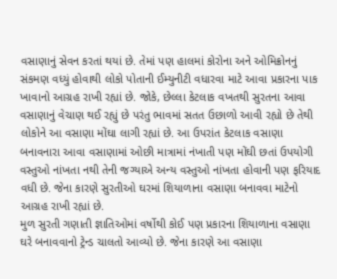વસાણાનું સેવન કરતાં થયાં છે. તેમાં પણ હાલમાં કોરોના અને ઓમિક્રોનનું સંકમણ વધ્યું હોવાથી લોકો પોતાની ઈમ્યુનીટી વધારવા માટે આવા પ્રકારના પાક ખાવાનો આગ્રહ રાખી રહ્યાં છે. જોકે, છેલ્લા કેટલાક વખતથી સુરતના આવા વસાણાનું વેચાણ થઈ રહ્યું છે પરંતુ ભાવમાં સતત ઉછાળો આવી રહ્યો છે તેથી લોકોને આ વસાણા મોંઘા લાગી રહ્યાં છે. આ ઉપરાંત કેટલાક વસાણા બનાવનારા આવા વસાણામાં ઓછી માત્રામાં નંખાતી પણ મોંઘી છતાં ઉપયોગી વસ્તુઓ નાંખતા નથી તેની જગ્યાએ અન્ય વસ્તુઓ નાંખતા હોવાની પણ ફરિયાદ વધી છે. જેના કારણે સુરતીઓ ઘરમાં શિયાળાના વસાણા બનાવવા માટેનો આગ્રહ રાખી રહ્યાં છે.
મુળ સુરતી ગણાતી જ્ઞાતિઓમાં વર્ષોથી કોઈ પણ પ્રકારના શિયાળાના વસાણા ઘરે બનાવવાનો ટ્રેન્ડ ચાલતો આવ્યો છે. જેના કારણે આ વસાણા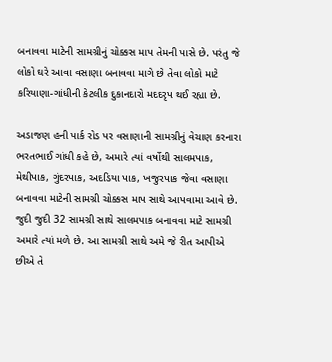બનાવવા માટેની સામગ્રીનું ચોક્કસ માપ તેમની પાસે છે. પરંતુ જે લોકો ઘરે આવા વસાણા બનાવવા માગે છે તેવા લોકો માટે કરિયાણા-ગાંધીની કેટલીક દુકાનદારો મદદરૃપ થઈ રહ્યા છે.

અડાજણ હની પાર્ક રોડ પર વસાણાની સામગ્રીનું વેચાણ કરનારા ભરતભાઈ ગાંધી કહે છે, અમારે ત્યાં વર્ષોથી સાલમપાક, મેથીપાક, ગુંદરપાક, અદડિયા પાક, ખજુરપાક જેવા વસાણા બનાવવા માટેની સામગ્રી ચોક્કસ માપ સાથે આપવામા આવે છે. જુદી જુદી 32 સામગ્રી સાથે સાલમપાક બનાવવા માટે સામગ્રી અમારે ત્યાં મળે છે. આ સામગ્રી સાથે અમે જે રીત આપીએ છીએ તે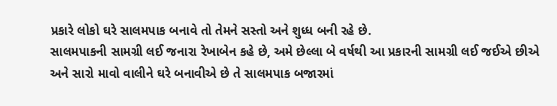પ્રકારે લોકો ઘરે સાલમપાક બનાવે તો તેમને સસ્તો અને શુધ્ધ બની રહે છે.
સાલમપાકની સામગ્રી લઈ જનારા રેખાબેન કહે છે, અમે છેલ્લા બે વર્ષથી આ પ્રકારની સામગ્રી લઈ જઈએ છીએ અને સારો માવો વાલીને ઘરે બનાવીએ છે તે સાલમપાક બજારમાં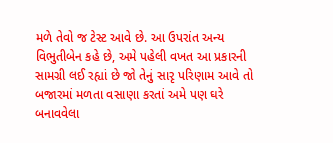મળે તેવો જ ટેસ્ટ આવે છે. આ ઉપરાંત અન્ય વિભુતીબેન કહે છે, અમે પહેલી વખત આ પ્રકારની સામગ્રી લઈ રહ્યાં છે જો તેનું સારૃ પરિણામ આવે તો બજારમાં મળતા વસાણા કરતાં અમે પણ ઘરે બનાવવેલા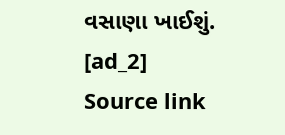વસાણા ખાઈશું.
[ad_2]
Source link